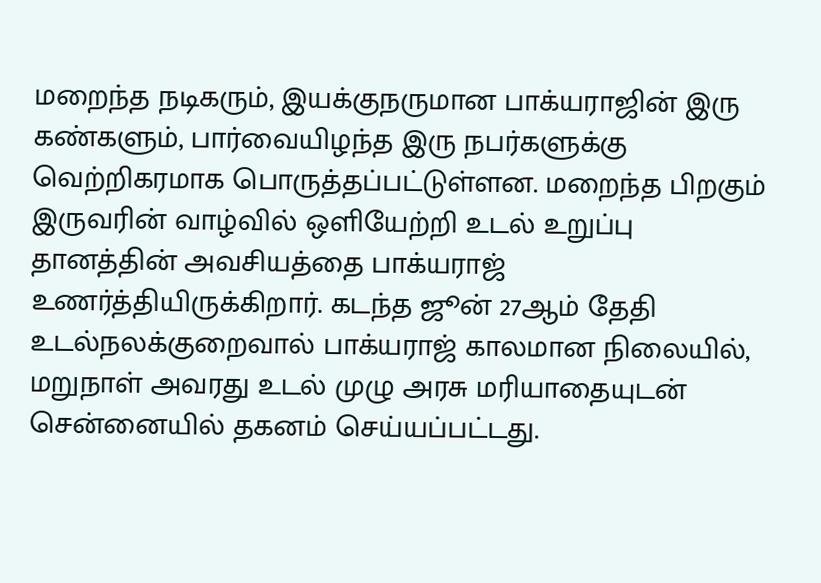மறைந்த நடிகரும், இயக்குநருமான பாக்யராஜின் இரு கண்களும், பார்வையிழந்த இரு நபர்களுக்கு வெற்றிகரமாக பொருத்தப்பட்டுள்ளன. மறைந்த பிறகும் இருவரின் வாழ்வில் ஒளியேற்றி உடல் உறுப்பு தானத்தின் அவசியத்தை பாக்யராஜ் உணர்த்தியிருக்கிறார். கடந்த ஜூன் 27ஆம் தேதி உடல்நலக்குறைவால் பாக்யராஜ் காலமான நிலையில், மறுநாள் அவரது உடல் முழு அரசு மரியாதையுடன் சென்னையில் தகனம் செய்யப்பட்டது.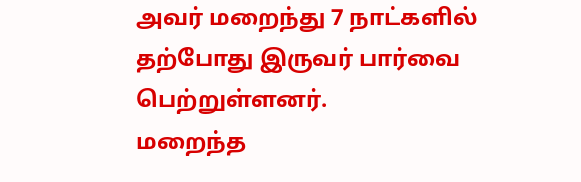அவர் மறைந்து 7 நாட்களில் தற்போது இருவர் பார்வை பெற்றுள்ளனர்.
மறைந்த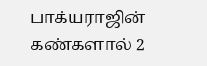பாக்யராஜின் கண்களால் 2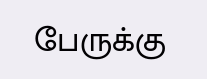பேருக்கு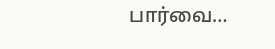பார்வை…